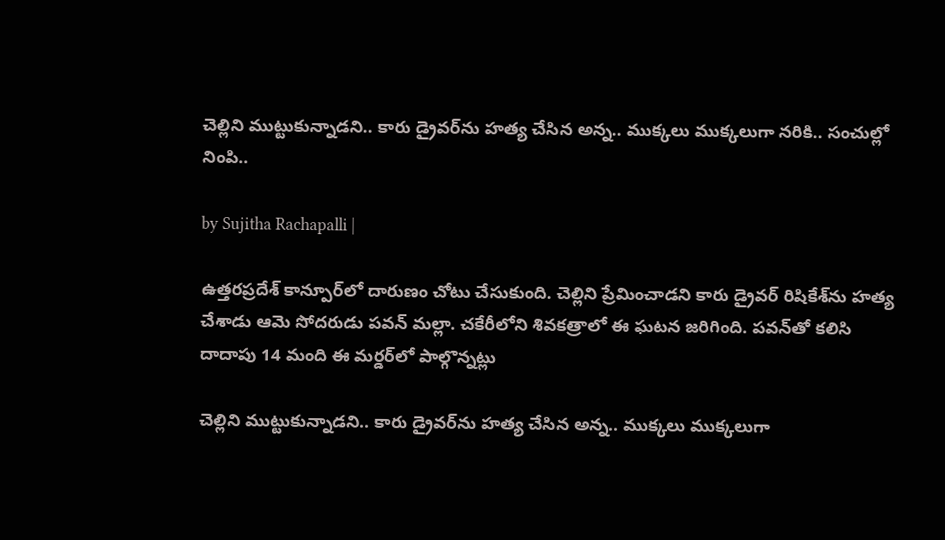చెల్లిని ముట్టుకున్నాడని.. కారు డ్రైవర్‌ను హత్య చేసిన అన్న.. ముక్కలు ముక్కలుగా నరికి.. సంచుల్లో నింపి..

by Sujitha Rachapalli |

ఉత్తరప్రదేశ్ కాన్పూర్‌లో దారుణం చోటు చేసుకుంది. చెల్లిని ప్రేమించాడని కారు డ్రైవర్ రిషికేశ్‌ను హత్య చేశాడు ఆమె సోదరుడు పవన్ మల్లా. చకేరీలోని శివకత్రాలో ఈ ఘటన జరిగింది. పవన్‌తో కలిసి దాదాపు 14 మంది ఈ మర్డర్‌లో పాల్గొన్నట్లు

చెల్లిని ముట్టుకున్నాడని.. కారు డ్రైవర్‌ను హత్య చేసిన అన్న.. ముక్కలు ముక్కలుగా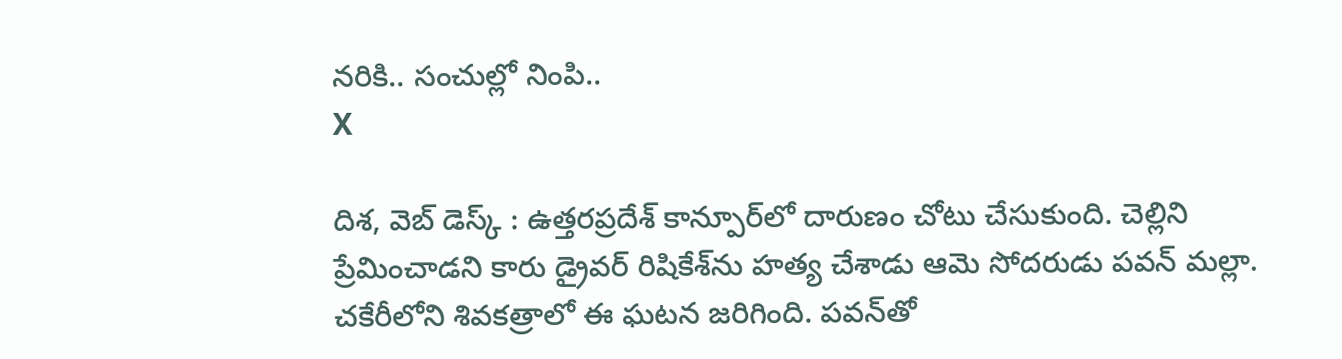నరికి.. సంచుల్లో నింపి..
X

దిశ, వెబ్ డెస్క్ : ఉత్తరప్రదేశ్ కాన్పూర్‌లో దారుణం చోటు చేసుకుంది. చెల్లిని ప్రేమించాడని కారు డ్రైవర్ రిషికేశ్‌ను హత్య చేశాడు ఆమె సోదరుడు పవన్ మల్లా. చకేరీలోని శివకత్రాలో ఈ ఘటన జరిగింది. పవన్‌తో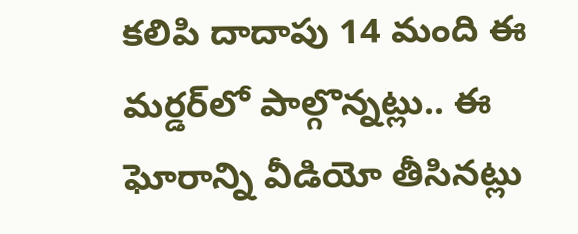కలిపి దాదాపు 14 మంది ఈ మర్డర్‌లో పాల్గొన్నట్లు.. ఈ ఘోరాన్ని వీడియో తీసినట్లు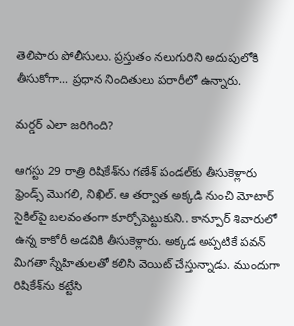తెలిపారు పోలీసులు. ప్రస్తుతం నలుగురిని అదుపులోకి తీసుకోగా... ప్రధాన నిందితులు పరారీలో ఉన్నారు.

మర్డర్ ఎలా జరిగింది?

ఆగస్టు 29 రాత్రి రిషికేశ్‌ను గణేశ్ పండల్‌కు తీసుకెళ్లారు ఫ్రెండ్స్ మొగలి, నిఖిల్. ఆ తర్వాత అక్కడి నుంచి మోటార్ సైకిల్‌పై బలవంతంగా కూర్చోపెట్టుకుని.. కాన్పూర్ శివారులో ఉన్న కాకోరీ అడవికి తీసుకెళ్లారు. అక్కడ అప్పటికే పవన్‌ మిగతా స్నేహితులతో కలిసి వెయిట్ చేస్తున్నాడు. ముందుగా రిషికేశ్‌‌‌‌‌‌‌‌ను కట్టేసి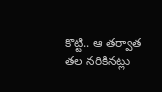కొట్టి.. ఆ తర్వాత తల నరికినట్లు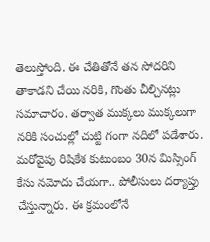తెలుస్తోంది. ఈ చేతితోనే తన సోదరిని తాకాడని చేయి నరికి, గొంతు చీల్చినట్లు సమాచారం. తర్వాత ముక్కలు ముక్కలుగా నరికి సంచుల్లో చుట్టి గంగా నదిలో పడేశారు. మరోవైపు రిషికేశ కుటుంబం 30న మిస్సింగ్ కేసు నమోదు చేయగా.. పోలీసులు దర్యాప్తు చేస్తున్నారు. ఈ క్రమంలోనే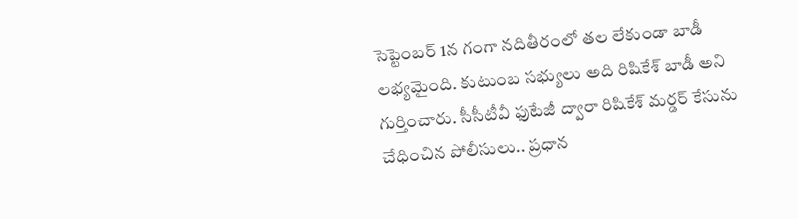సెప్టెంబర్ 1న గంగా నదితీరంలో తల లేకుండా బాడీ లభ్యమైంది. కుటుంబ సభ్యులు అది రిషికేశ్ బాడీ అని గుర్తించారు. సీసీటీవీ ఫుటేజీ ద్వారా రిషికేశ్ మర్డర్ కేసును చేధించిన పోలీసులు.. ప్రధాన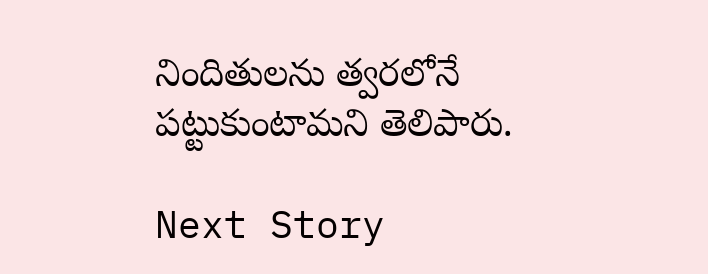నిందితులను త్వరలోనే పట్టుకుంటామని తెలిపారు.

Next Story